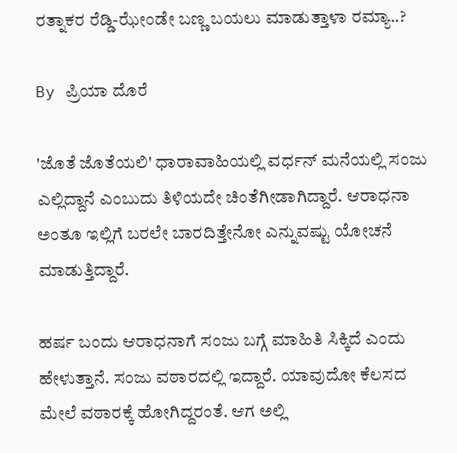ರತ್ನಾಕರ ರೆಡ್ಡಿ-ಝೇಂಡೇ ಬಣ್ಣ ಬಯಲು ಮಾಡುತ್ತಾಳಾ ರಮ್ಯಾ..?

By ಪ್ರಿಯಾ ದೊರೆ

'ಜೊತೆ ಜೊತೆಯಲಿ' ಧಾರಾವಾಹಿಯಲ್ಲಿ ವರ್ಧನ್ ಮನೆಯಲ್ಲಿ ಸಂಜು ಎಲ್ಲಿದ್ದಾನೆ ಎಂಬುದು ತಿಳಿಯದೇ ಚಿಂತೆಗೀಡಾಗಿದ್ದಾರೆ. ಆರಾಧನಾ ಅಂತೂ ಇಲ್ಲಿಗೆ ಬರಲೇ ಬಾರದಿತ್ತೇನೋ ಎನ್ನುವಷ್ಟು ಯೋಚನೆ ಮಾಡುತ್ತಿದ್ದಾರೆ.

ಹರ್ಷ ಬಂದು ಆರಾಧನಾಗೆ ಸಂಜು ಬಗ್ಗೆ ಮಾಹಿತಿ ಸಿಕ್ಕಿದೆ ಎಂದು ಹೇಳುತ್ತಾನೆ. ಸಂಜು ವಠಾರದಲ್ಲಿ ಇದ್ದಾರೆ. ಯಾವುದೋ ಕೆಲಸದ ಮೇಲೆ ವಠಾರಕ್ಕೆ ಹೋಗಿದ್ದರಂತೆ. ಆಗ ಅಲ್ಲಿ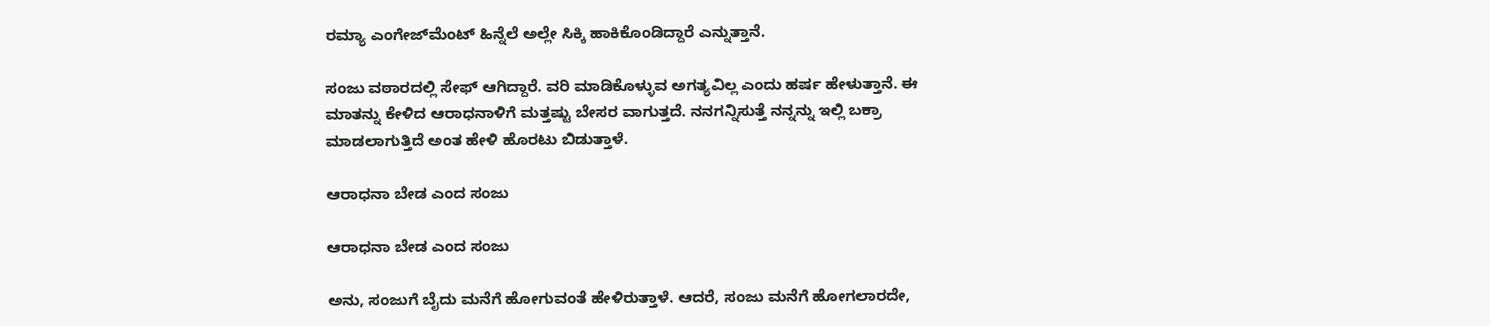ರಮ್ಯಾ ಎಂಗೇಜ್‌ಮೆಂಟ್ ಹಿನ್ನೆಲೆ ಅಲ್ಲೇ ಸಿಕ್ಕಿ ಹಾಕಿಕೊಂಡಿದ್ದಾರೆ ಎನ್ನುತ್ತಾನೆ.

ಸಂಜು ವಠಾರದಲ್ಲಿ ಸೇಫ್ ಆಗಿದ್ದಾರೆ. ವರಿ ಮಾಡಿಕೊಳ್ಳುವ ಅಗತ್ಯವಿಲ್ಲ ಎಂದು ಹರ್ಷ ಹೇಳುತ್ತಾನೆ. ಈ ಮಾತನ್ನು ಕೇಳಿದ ಆರಾಧನಾಳಿಗೆ ಮತ್ತಷ್ಟು ಬೇಸರ ವಾಗುತ್ತದೆ. ನನಗನ್ನಿಸುತ್ತೆ ನನ್ನನ್ನು ಇಲ್ಲಿ ಬಕ್ರಾ ಮಾಡಲಾಗುತ್ತಿದೆ ಅಂತ ಹೇಳಿ ಹೊರಟು ಬಿಡುತ್ತಾಳೆ.

ಆರಾಧನಾ ಬೇಡ ಎಂದ ಸಂಜು

ಆರಾಧನಾ ಬೇಡ ಎಂದ ಸಂಜು

ಅನು, ಸಂಜುಗೆ ಬೈದು ಮನೆಗೆ ಹೋಗುವಂತೆ ಹೇಳಿರುತ್ತಾಳೆ. ಆದರೆ, ಸಂಜು ಮನೆಗೆ ಹೋಗಲಾರದೇ,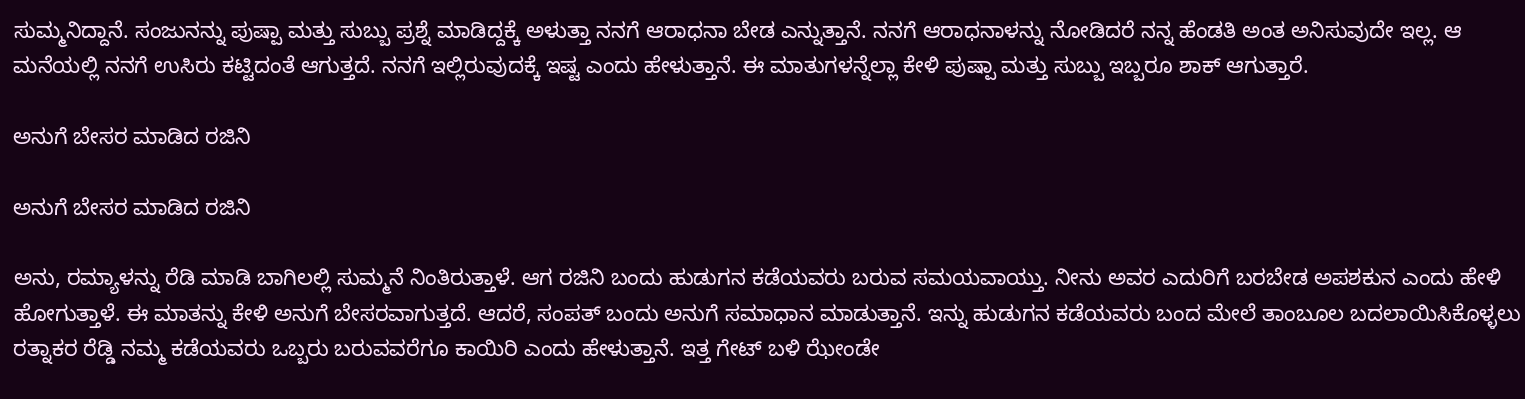ಸುಮ್ಮನಿದ್ದಾನೆ. ಸಂಜುನನ್ನು ಪುಷ್ಪಾ ಮತ್ತು ಸುಬ್ಬು ಪ್ರಶ್ನೆ ಮಾಡಿದ್ದಕ್ಕೆ ಅಳುತ್ತಾ ನನಗೆ ಆರಾಧನಾ ಬೇಡ ಎನ್ನುತ್ತಾನೆ. ನನಗೆ ಆರಾಧನಾಳನ್ನು ನೋಡಿದರೆ ನನ್ನ ಹೆಂಡತಿ ಅಂತ ಅನಿಸುವುದೇ ಇಲ್ಲ. ಆ ಮನೆಯಲ್ಲಿ ನನಗೆ ಉಸಿರು ಕಟ್ಟಿದಂತೆ ಆಗುತ್ತದೆ. ನನಗೆ ಇಲ್ಲಿರುವುದಕ್ಕೆ ಇಷ್ಟ ಎಂದು ಹೇಳುತ್ತಾನೆ. ಈ ಮಾತುಗಳನ್ನೆಲ್ಲಾ ಕೇಳಿ ಪುಷ್ಪಾ ಮತ್ತು ಸುಬ್ಬು ಇಬ್ಬರೂ ಶಾಕ್ ಆಗುತ್ತಾರೆ.

ಅನುಗೆ ಬೇಸರ ಮಾಡಿದ ರಜಿನಿ

ಅನುಗೆ ಬೇಸರ ಮಾಡಿದ ರಜಿನಿ

ಅನು, ರಮ್ಯಾಳನ್ನು ರೆಡಿ ಮಾಡಿ ಬಾಗಿಲಲ್ಲಿ ಸುಮ್ಮನೆ ನಿಂತಿರುತ್ತಾಳೆ. ಆಗ ರಜಿನಿ ಬಂದು ಹುಡುಗನ ಕಡೆಯವರು ಬರುವ ಸಮಯವಾಯ್ತು. ನೀನು ಅವರ ಎದುರಿಗೆ ಬರಬೇಡ ಅಪಶಕುನ ಎಂದು ಹೇಳಿ ಹೋಗುತ್ತಾಳೆ. ಈ ಮಾತನ್ನು ಕೇಳಿ ಅನುಗೆ ಬೇಸರವಾಗುತ್ತದೆ. ಆದರೆ, ಸಂಪತ್ ಬಂದು ಅನುಗೆ ಸಮಾಧಾನ ಮಾಡುತ್ತಾನೆ. ಇನ್ನು ಹುಡುಗನ ಕಡೆಯವರು ಬಂದ ಮೇಲೆ ತಾಂಬೂಲ ಬದಲಾಯಿಸಿಕೊಳ್ಳಲು ರತ್ನಾಕರ ರೆಡ್ಡಿ ನಮ್ಮ ಕಡೆಯವರು ಒಬ್ಬರು ಬರುವವರೆಗೂ ಕಾಯಿರಿ ಎಂದು ಹೇಳುತ್ತಾನೆ. ಇತ್ತ ಗೇಟ್ ಬಳಿ ಝೇಂಡೇ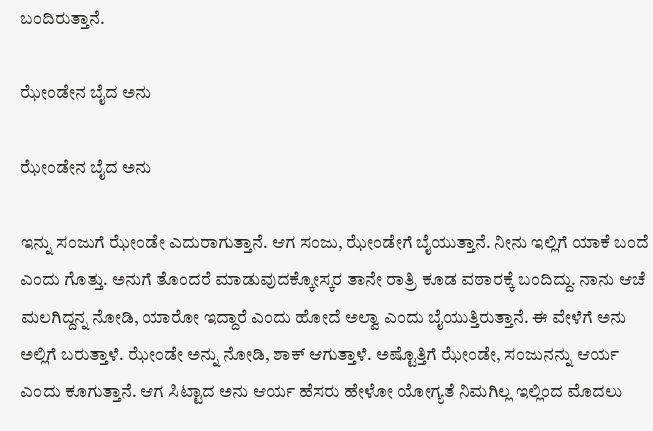ಬಂದಿರುತ್ತಾನೆ.

ಝೇಂಡೇನ ಬೈದ ಅನು

ಝೇಂಡೇನ ಬೈದ ಅನು

ಇನ್ನು ಸಂಜುಗೆ ಝೇಂಡೇ ಎದುರಾಗುತ್ತಾನೆ. ಆಗ ಸಂಜು, ಝೇಂಡೇಗೆ ಬೈಯುತ್ತಾನೆ. ನೀನು ಇಲ್ಲಿಗೆ ಯಾಕೆ ಬಂದೆ ಎಂದು ಗೊತ್ತು. ಅನುಗೆ ತೊಂದರೆ ಮಾಡುವುದಕ್ಕೋಸ್ಕರ ತಾನೇ ರಾತ್ರಿ ಕೂಡ ವಠಾರಕ್ಕೆ ಬಂದಿದ್ದು. ನಾನು ಆಚೆ ಮಲಗಿದ್ದನ್ನ ನೋಡಿ, ಯಾರೋ ಇದ್ದಾರೆ ಎಂದು ಹೋದೆ ಅಲ್ವಾ ಎಂದು ಬೈಯುತ್ತಿರುತ್ತಾನೆ. ಈ ವೇಳೆಗೆ ಅನು ಅಲ್ಲಿಗೆ ಬರುತ್ತಾಳೆ. ಝೇಂಡೇ ಅನ್ನು ನೋಡಿ, ಶಾಕ್ ಆಗುತ್ತಾಳೆ. ಅಷ್ಟೊತ್ತಿಗೆ ಝೇಂಡೇ, ಸಂಜುನನ್ನು ಆರ್ಯ ಎಂದು ಕೂಗುತ್ತಾನೆ. ಆಗ ಸಿಟ್ಟಾದ ಅನು ಆರ್ಯ ಹೆಸರು ಹೇಳೋ ಯೋಗ್ಯತೆ ನಿಮಗಿಲ್ಲ ಇಲ್ಲಿಂದ ಮೊದಲು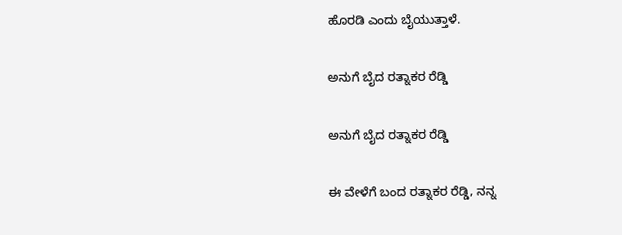ಹೊರಡಿ ಎಂದು ಬೈಯುತ್ತಾಳೆ.

ಅನುಗೆ ಬೈದ ರತ್ನಾಕರ ರೆಡ್ಡಿ

ಅನುಗೆ ಬೈದ ರತ್ನಾಕರ ರೆಡ್ಡಿ

ಈ ವೇಳೆಗೆ ಬಂದ ರತ್ನಾಕರ ರೆಡ್ಡಿ, ನನ್ನ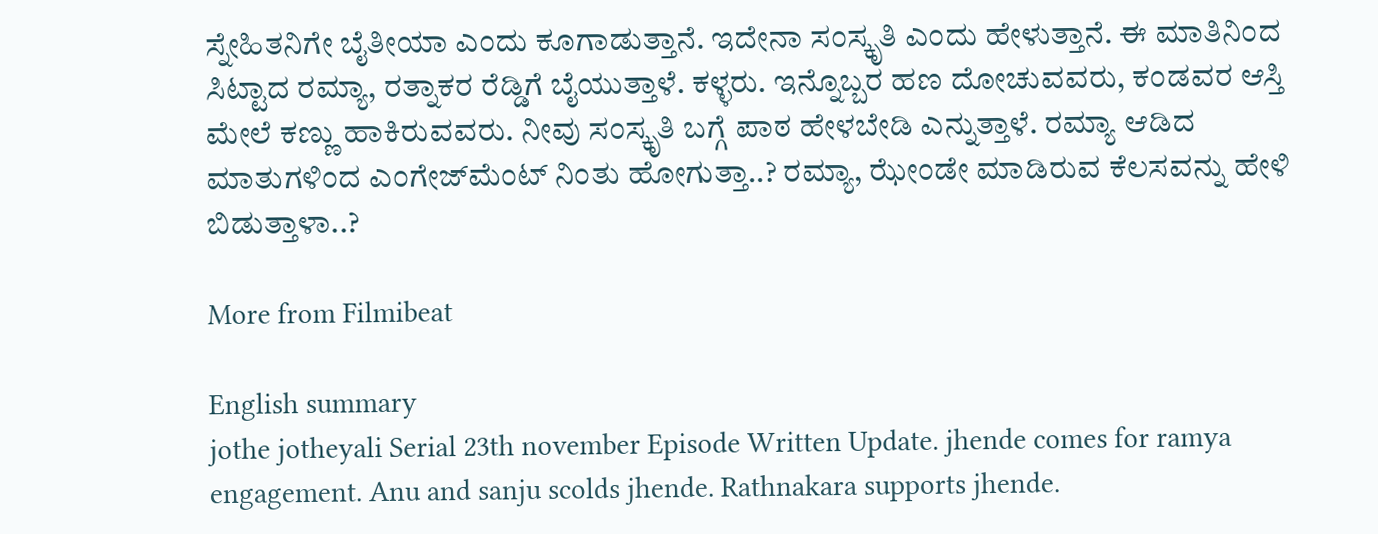ಸ್ನೇಹಿತನಿಗೇ ಬೈತೀಯಾ ಎಂದು ಕೂಗಾಡುತ್ತಾನೆ. ಇದೇನಾ ಸಂಸ್ಕೃತಿ ಎಂದು ಹೇಳುತ್ತಾನೆ. ಈ ಮಾತಿನಿಂದ ಸಿಟ್ಟಾದ ರಮ್ಯಾ, ರತ್ನಾಕರ ರೆಡ್ಡಿಗೆ ಬೈಯುತ್ತಾಳೆ. ಕಳ್ಳರು. ಇನ್ನೊಬ್ಬರ ಹಣ ದೋಚುವವರು, ಕಂಡವರ ಆಸ್ತಿ ಮೇಲೆ ಕಣ್ಣು ಹಾಕಿರುವವರು. ನೀವು ಸಂಸ್ಕೃತಿ ಬಗ್ಗೆ ಪಾಠ ಹೇಳಬೇಡಿ ಎನ್ನುತ್ತಾಳೆ. ರಮ್ಯಾ ಆಡಿದ ಮಾತುಗಳಿಂದ ಎಂಗೇಜ್‌ಮೆಂಟ್ ನಿಂತು ಹೋಗುತ್ತಾ..? ರಮ್ಯಾ, ಝೇಂಡೇ ಮಾಡಿರುವ ಕೆಲಸವನ್ನು ಹೇಳಿ ಬಿಡುತ್ತಾಳಾ..?

More from Filmibeat

English summary
jothe jotheyali Serial 23th november Episode Written Update. jhende comes for ramya engagement. Anu and sanju scolds jhende. Rathnakara supports jhende.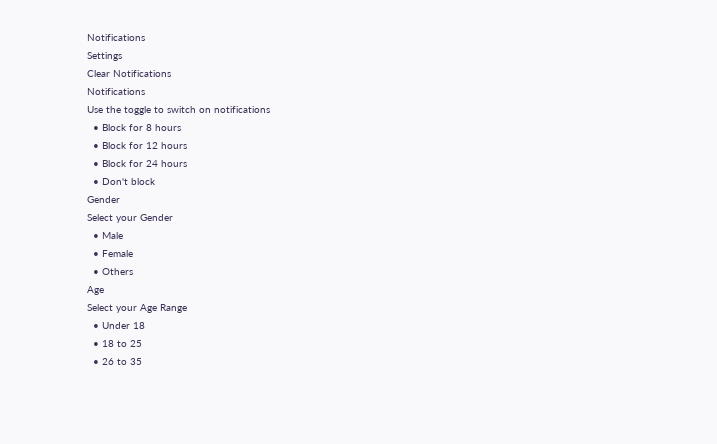Notifications
Settings
Clear Notifications
Notifications
Use the toggle to switch on notifications
  • Block for 8 hours
  • Block for 12 hours
  • Block for 24 hours
  • Don't block
Gender
Select your Gender
  • Male
  • Female
  • Others
Age
Select your Age Range
  • Under 18
  • 18 to 25
  • 26 to 35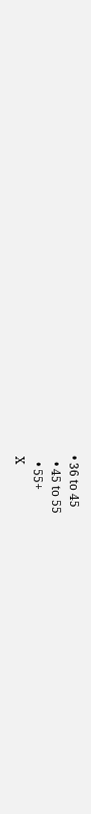• 36 to 45
  • 45 to 55
  • 55+
X